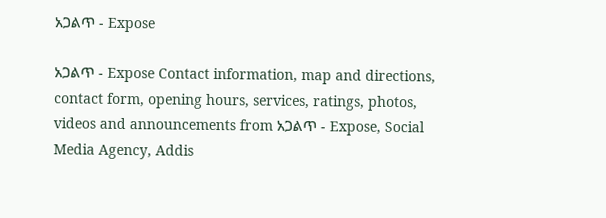አጋልጥ - Expose

አጋልጥ - Expose Contact information, map and directions, contact form, opening hours, services, ratings, photos, videos and announcements from አጋልጥ - Expose, Social Media Agency, Addis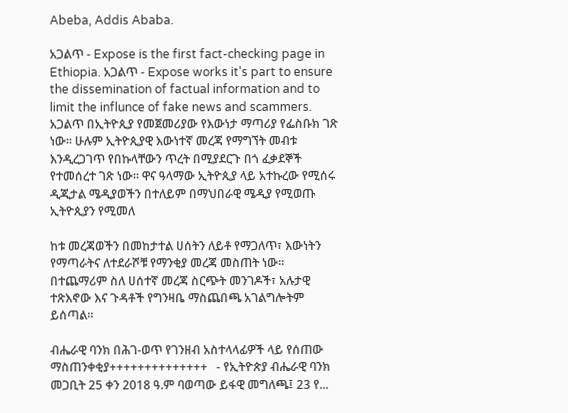Abeba, Addis Ababa.

አጋልጥ - Expose is the first fact-checking page in Ethiopia. አጋልጥ - Expose works it's part to ensure the dissemination of factual information and to limit the influnce of fake news and scammers. አጋልጥ በኢትዮጲያ የመጀመሪያው የእውነታ ማጣሪያ የፌስቡክ ገጽ ነው። ሁሉም ኢትዮጲያዊ እውነተኛ መረጃ የማግኘት መብቱ እንዲረጋገጥ የበኩላቸውን ጥረት በሚያደርጉ በጎ ፈቃደኞች የተመሰረተ ገጽ ነው። ዋና ዓላማው ኢትዮጲያ ላይ አተኩረው የሚሰሩ ዲጂታል ሜዲያወችን በተለይም በማህበራዊ ሜዲያ የሚወጡ ኢትዮጲያን የሚመለ

ከቱ መረጃወችን በመከታተል ሀሰትን ለይቶ የማጋለጥ፣ እውነትን የማጣራትና ለተደራሾቹ የማንቂያ መረጃ መስጠት ነው። በተጨማሪም ስለ ሀሰተኛ መረጃ ስርጭት መንገዶች፣ አሉታዊ ተጽእኖው እና ጉዳቶች የግንዛቤ ማስጨበጫ አገልግሎትም ይሰጣል።

ብሔራዊ ባንክ በሕገ-ወጥ የገንዘብ አስተላላፊዎች ላይ የሰጠው ማስጠንቀቂያ++++++++++++++   - የኢትዮጵያ ብሔራዊ ባንክ መጋቢት 25 ቀን 2018 ዓ.ም ባወጣው ይፋዊ መግለጫ፤ 23 የ...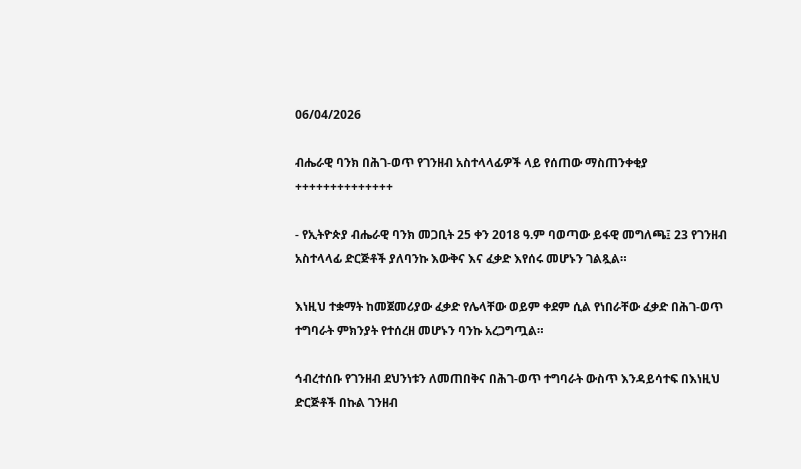06/04/2026

ብሔራዊ ባንክ በሕገ-ወጥ የገንዘብ አስተላላፊዎች ላይ የሰጠው ማስጠንቀቂያ
++++++++++++++

- የኢትዮጵያ ብሔራዊ ባንክ መጋቢት 25 ቀን 2018 ዓ.ም ባወጣው ይፋዊ መግለጫ፤ 23 የገንዘብ አስተላላፊ ድርጅቶች ያለባንኩ እውቅና እና ፈቃድ እየሰሩ መሆኑን ገልጿል።

እነዚህ ተቋማት ከመጀመሪያው ፈቃድ የሌላቸው ወይም ቀደም ሲል የነበራቸው ፈቃድ በሕገ-ወጥ ተግባራት ምክንያት የተሰረዘ መሆኑን ባንኩ አረጋግጧል።

ኅብረተሰቡ የገንዘብ ደህንነቱን ለመጠበቅና በሕገ-ወጥ ተግባራት ውስጥ እንዳይሳተፍ በእነዚህ ድርጅቶች በኩል ገንዘብ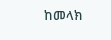ከመላክ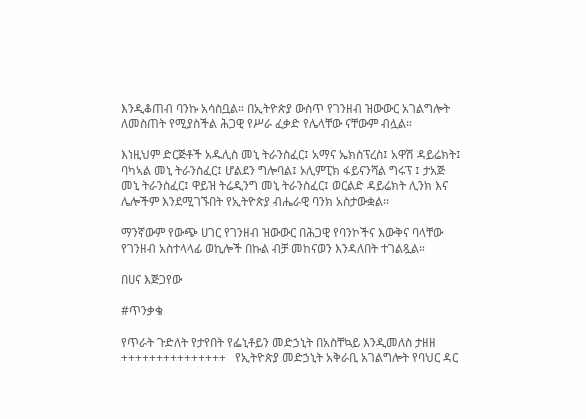እንዲቆጠብ ባንኩ አሳስቧል። በኢትዮጵያ ውስጥ የገንዘብ ዝውውር አገልግሎት ለመስጠት የሚያስችል ሕጋዊ የሥራ ፈቃድ የሌላቸው ናቸውም ብሏል።

እነዚህም ድርጅቶች አዱሊስ መኒ ትራንስፈር፤ አማና ኤክስፕረስ፤ አዋሽ ዳይሬክት፤ ባካኣል መኒ ትራንስፈር፤ ሆልደን ግሎባል፤ ኦሊምፒክ ፋይናንሻል ግሩፕ ፤ ታአጅ መኒ ትራንስፈር፤ ዋይዝ ትሬዲንግ መኒ ትራንስፈር፤ ወርልድ ዳይሬክት ሊንክ እና ሌሎችም እንደሚገኙበት የኢትዮጵያ ብሔራዊ ባንክ አስታውቋል፡፡

ማንኛውም የውጭ ሀገር የገንዘብ ዝውውር በሕጋዊ የባንኮችና እውቅና ባላቸው የገንዘብ አስተላላፊ ወኪሎች በኩል ብቻ መከናወን እንዳለበት ተገልጿል።

በሀና እጅጋየው

#ጥንቃቄ

የጥራት ጉድለት የታየበት የፌኒቶይን መድኃኒት በአስቸኳይ እንዲመለስ ታዘዘ +++++++++++++++   የኢትዮጵያ መድኃኒት አቅራቢ አገልግሎት የባህር ዳር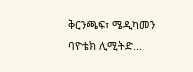ቅርንጫፍ፣ ሜዲካመን ባዮቴክ ሊሚትድ...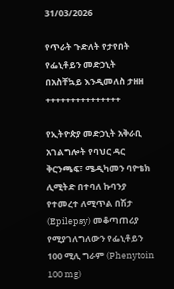31/03/2026

የጥራት ጉድለት የታየበት የፌኒቶይን መድኃኒት በአስቸኳይ እንዲመለስ ታዘዘ
+++++++++++++++

የኢትዮጵያ መድኃኒት አቅራቢ አገልግሎት የባህር ዳር ቅርንጫፍ፣ ሜዲካመን ባዮቴክ ሊሚትድ በተባለ ኩባንያ የተመረተ ለሚጥል በሽታ (Epilepsy) መቆጣጠሪያ የሚያገለግለውን የፌኒቶይን 100 ሚሊ ግራም (Phenytoin 100 mg)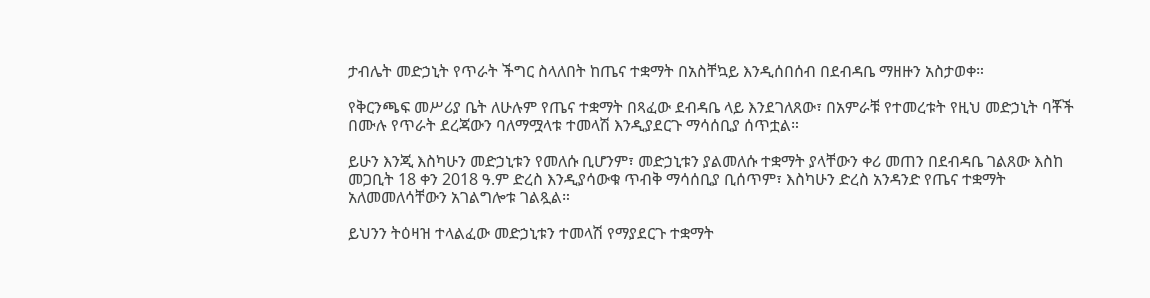ታብሌት መድኃኒት የጥራት ችግር ስላለበት ከጤና ተቋማት በአስቸኳይ እንዲሰበሰብ በደብዳቤ ማዘዙን አስታወቀ።

የቅርንጫፍ መሥሪያ ቤት ለሁሉም የጤና ተቋማት በጻፈው ደብዳቤ ላይ እንደገለጸው፣ በአምራቹ የተመረቱት የዚህ መድኃኒት ባቾች በሙሉ የጥራት ደረጃውን ባለማሟላቱ ተመላሽ እንዲያደርጉ ማሳሰቢያ ሰጥቷል።

ይሁን እንጂ እስካሁን መድኃኒቱን የመለሱ ቢሆንም፣ መድኃኒቱን ያልመለሱ ተቋማት ያላቸውን ቀሪ መጠን በደብዳቤ ገልጸው እስከ መጋቢት 18 ቀን 2018 ዓ.ም ድረስ እንዲያሳውቁ ጥብቅ ማሳሰቢያ ቢሰጥም፣ እስካሁን ድረስ አንዳንድ የጤና ተቋማት አለመመለሳቸውን አገልግሎቱ ገልጿል።

ይህንን ትዕዛዝ ተላልፈው መድኃኒቱን ተመላሽ የማያደርጉ ተቋማት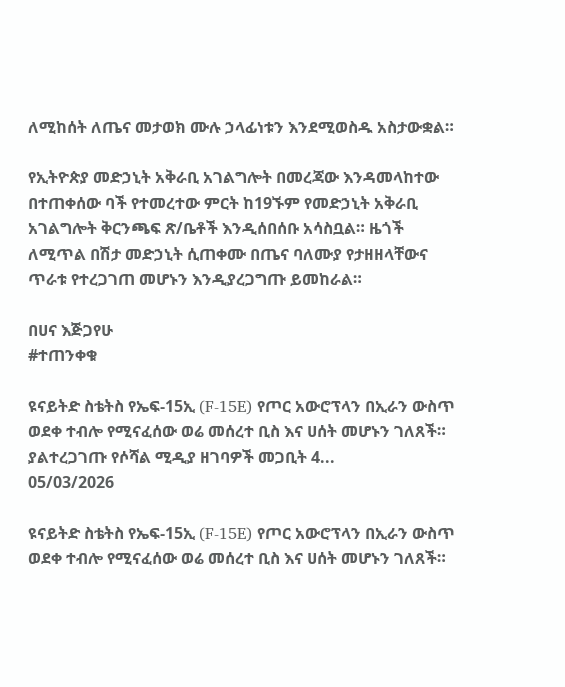ለሚከሰት ለጤና መታወክ ሙሉ ኃላፊነቱን እንደሚወስዱ አስታውቋል።

የኢትዮጵያ መድኃኒት አቅራቢ አገልግሎት በመረጃው እንዳመላከተው በተጠቀሰው ባች የተመረተው ምርት ከ19ኙም የመድኃኒት አቅራቢ አገልግሎት ቅርንጫፍ ጽ/ቤቶች እንዲሰበሰቡ አሳስቧል። ዜጎች ለሚጥል በሽታ መድኃኒት ሲጠቀሙ በጤና ባለሙያ የታዘዘላቸውና ጥራቱ የተረጋገጠ መሆኑን እንዲያረጋግጡ ይመከራል።

በሀና እጅጋየሁ
#ተጠንቀቁ

ዩናይትድ ስቴትስ የኤፍ-15ኢ (F-15E) የጦር አውሮፕላን በኢራን ውስጥ ወደቀ ተብሎ የሚናፈሰው ወሬ መሰረተ ቢስ እና ሀሰት መሆኑን ገለጸች። ያልተረጋገጡ የሶሻል ሚዲያ ዘገባዎች መጋቢት 4...
05/03/2026

ዩናይትድ ስቴትስ የኤፍ-15ኢ (F-15E) የጦር አውሮፕላን በኢራን ውስጥ ወደቀ ተብሎ የሚናፈሰው ወሬ መሰረተ ቢስ እና ሀሰት መሆኑን ገለጸች።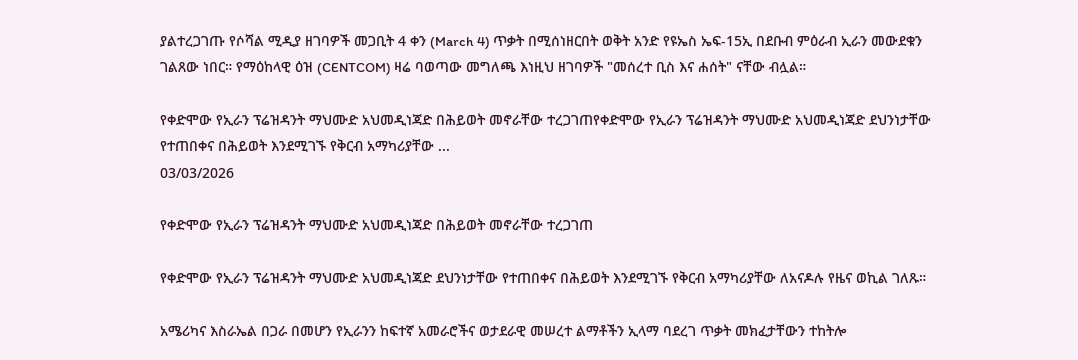ያልተረጋገጡ የሶሻል ሚዲያ ዘገባዎች መጋቢት 4 ቀን (March 4) ጥቃት በሚሰነዘርበት ወቅት አንድ የዩኤስ ኤፍ-15ኢ በደቡብ ምዕራብ ኢራን መውደቁን ገልጸው ነበር። የማዕከላዊ ዕዝ (CENTCOM) ዛሬ ባወጣው መግለጫ እነዚህ ዘገባዎች "መሰረተ ቢስ እና ሐሰት" ናቸው ብሏል።

የቀድሞው የኢራን ፕሬዝዳንት ማህሙድ አህመዲነጃድ በሕይወት መኖራቸው ተረጋገጠየቀድሞው የኢራን ፕሬዝዳንት ማህሙድ አህመዲነጃድ ደህንነታቸው የተጠበቀና በሕይወት እንደሚገኙ የቅርብ አማካሪያቸው ...
03/03/2026

የቀድሞው የኢራን ፕሬዝዳንት ማህሙድ አህመዲነጃድ በሕይወት መኖራቸው ተረጋገጠ

የቀድሞው የኢራን ፕሬዝዳንት ማህሙድ አህመዲነጃድ ደህንነታቸው የተጠበቀና በሕይወት እንደሚገኙ የቅርብ አማካሪያቸው ለአናዶሉ የዜና ወኪል ገለጹ።

አሜሪካና እስራኤል በጋራ በመሆን የኢራንን ከፍተኛ አመራሮችና ወታደራዊ መሠረተ ልማቶችን ኢላማ ባደረገ ጥቃት መክፈታቸውን ተከትሎ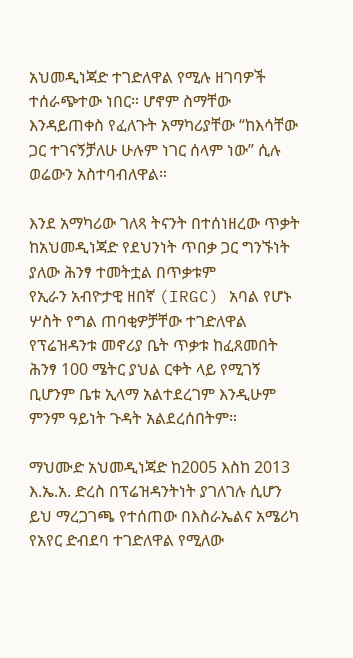አህመዲነጃድ ተገድለዋል የሚሉ ዘገባዎች ተሰራጭተው ነበር። ሆኖም ስማቸው እንዳይጠቀስ የፈለጉት አማካሪያቸው “ከእሳቸው ጋር ተገናኝቻለሁ ሁሉም ነገር ሰላም ነው” ሲሉ ወሬውን አስተባብለዋል።

እንደ አማካሪው ገለጻ ትናንት በተሰነዘረው ጥቃት ከአህመዲነጃድ የደህንነት ጥበቃ ጋር ግንኙነት ያለው ሕንፃ ተመትቷል በጥቃቱም
የኢራን አብዮታዊ ዘበኛ (IRGC) አባል የሆኑ ሦስት የግል ጠባቂዎቻቸው ተገድለዋል የፕሬዝዳንቱ መኖሪያ ቤት ጥቃቱ ከፈጸመበት ሕንፃ 100 ሜትር ያህል ርቀት ላይ የሚገኝ ቢሆንም ቤቱ ኢላማ አልተደረገም እንዲሁም ምንም ዓይነት ጉዳት አልደረሰበትም።

ማህሙድ አህመዲነጃድ ከ2005 እስከ 2013 እ.ኤ.አ. ድረስ በፕሬዝዳንትነት ያገለገሉ ሲሆን ይህ ማረጋገጫ የተሰጠው በእስራኤልና አሜሪካ የአየር ድብደባ ተገድለዋል የሚለው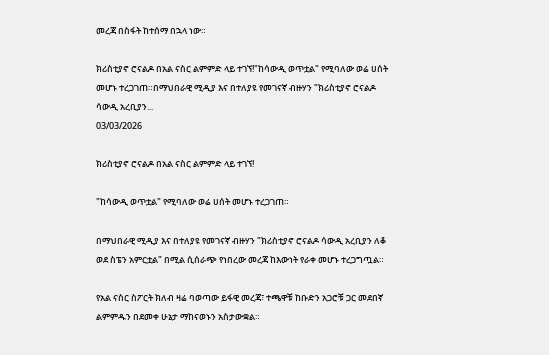መረጃ በስፋት ከተሰማ በኋላ ነው።

ክሪስቲያኖ ሮናልዶ በአል ናስር ልምምድ ላይ ተገኘ!"ከሳውዲ ወጥቷል" የሚባለው ወሬ ሀሰት መሆኑ ተረጋገጠ።በማህበራዊ ሚዲያ እና በተለያዩ የመገናኛ ብዙሃን "ክሪስቲያኖ ሮናልዶ ሳውዲ አረቢያን...
03/03/2026

ክሪስቲያኖ ሮናልዶ በአል ናስር ልምምድ ላይ ተገኘ!

"ከሳውዲ ወጥቷል" የሚባለው ወሬ ሀሰት መሆኑ ተረጋገጠ።

በማህበራዊ ሚዲያ እና በተለያዩ የመገናኛ ብዙሃን "ክሪስቲያኖ ሮናልዶ ሳውዲ አረቢያን ለቆ ወደ ስፔን አምርቷል" በሚል ሲሰራጭ የነበረው መረጃ ከእውነት የራቀ መሆኑ ተረጋግጧል።

የአል ናስር ስፖርት ክለብ ዛሬ ባወጣው ይፋዊ መረጃ፣ ተጫዋቹ ከቡድን አጋሮቹ ጋር መደበኛ ልምምዱን በደመቀ ሁኔታ ማከናወኑን አስታውቋል።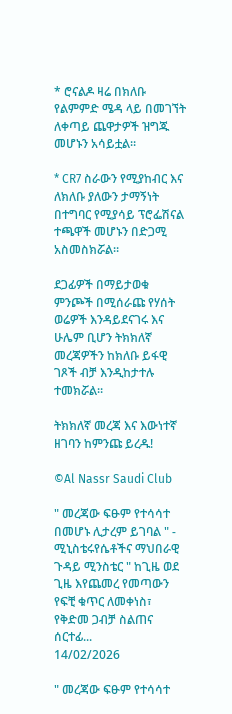* ሮናልዶ ዛሬ በክለቡ የልምምድ ሜዳ ላይ በመገኘት ለቀጣይ ጨዋታዎች ዝግጁ መሆኑን አሳይቷል።

* CR7 ስራውን የሚያከብር እና ለክለቡ ያለውን ታማኝነት በተግባር የሚያሳይ ፕሮፌሽናል ተጫዋች መሆኑን በድጋሚ አስመስክሯል።

ደጋፊዎች በማይታወቁ ምንጮች በሚሰራጩ የሃሰት ወሬዎች እንዳይደናገሩ እና ሁሌም ቢሆን ትክክለኛ መረጃዎችን ከክለቡ ይፋዊ ገጾች ብቻ እንዲከታተሉ ተመክሯል።

ትክክለኛ መረጃ እና እውነተኛ ዘገባን ከምንጩ ይረዱ!

©Al Nassr Saudi Club

" መረጃው ፍፁም የተሳሳተ በመሆኑ ሊታረም ይገባል " - ሚኒስቴሩየሴቶችና ማህበራዊ ጉዳይ ሚንስቴር " ከጊዜ ወደ ጊዜ እየጨመረ የመጣውን የፍቺ ቁጥር ለመቀነስ፣ የቅድመ ጋብቻ ስልጠና ሰርተፊ...
14/02/2026

" መረጃው ፍፁም የተሳሳተ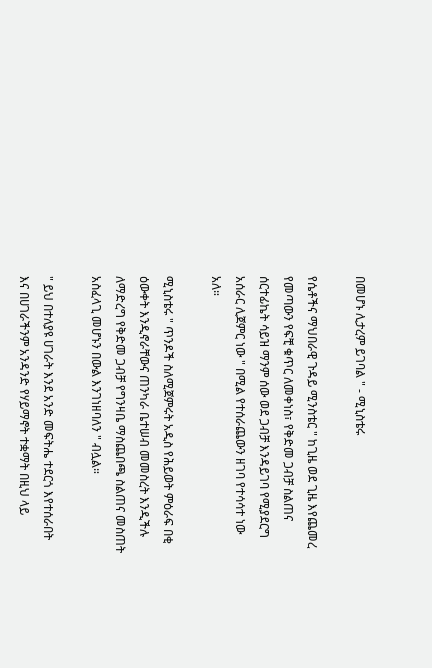በመሆኑ ሊታረም ይገባል " - ሚኒስቴሩ

የሴቶችና ማህበራዊ ጉዳይ ሚንስቴር " ከጊዜ ወደ ጊዜ እየጨመረ የመጣውን የፍቺ ቁጥር ለመቀነስ፣ የቅድመ ጋብቻ ስልጠና ሰርተፊኬት ሳይዝ ማንም ሰው ወደ ጋብቻ እንዳይገባ የሚያደርግ አሰራር ሊጀምር ነው " በሚል የተሰራጨውን ዘገባ የተሳሳተ ነው አለ።

ሚኒስቴሩ " ጥንዶች ስለሚጀምሩት አዲስ የሕይወት ምዕራፍ በቂ ዕውቀት እንዲኖራቸውና ጠንካራ ቤተሠብ መመስረት እንዲችሉ ለማድረግ የቅድመ ጋብቻ የግንዛቤ ማስጨበጫ ስልጠና መስጠት አስፈላጊ መሆኑን በውል እንገነዘባለን " ብሏል።

" ይህ በተለያዩ ሀገራት እንደ አንድ መፍትሔ ተደርጎ እየተሰራበት እና በሀገራችንም አንዳንድ የሃይማኖት ተቋማት በዚህ ላይ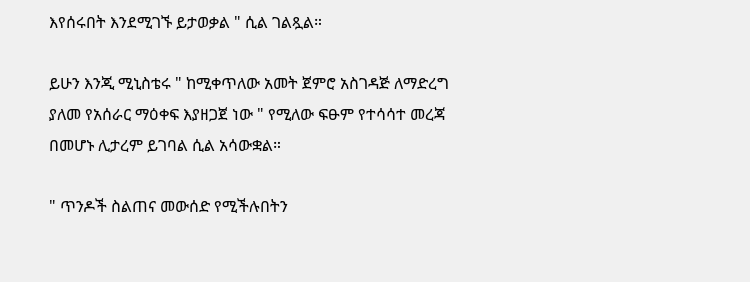እየሰሩበት እንደሚገኙ ይታወቃል " ሲል ገልጿል።

ይሁን እንጂ ሚኒስቴሩ " ከሚቀጥለው አመት ጀምሮ አስገዳጅ ለማድረግ ያለመ የአሰራር ማዕቀፍ እያዘጋጀ ነው " የሚለው ፍፁም የተሳሳተ መረጃ በመሆኑ ሊታረም ይገባል ሲል አሳውቋል።

" ጥንዶች ስልጠና መውሰድ የሚችሉበትን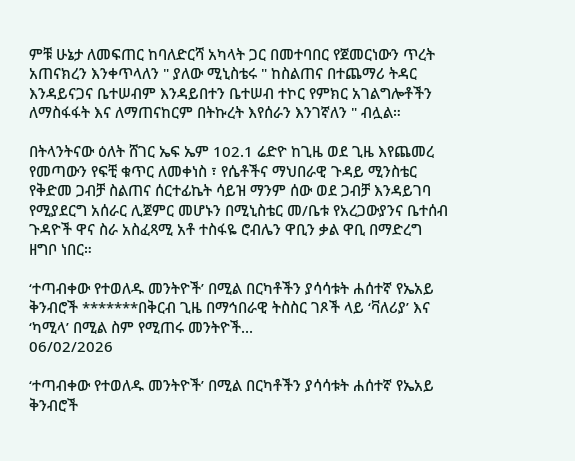ምቹ ሁኔታ ለመፍጠር ከባለድርሻ አካላት ጋር በመተባበር የጀመርነውን ጥረት አጠናክረን እንቀጥላለን " ያለው ሚኒስቴሩ " ከስልጠና በተጨማሪ ትዳር እንዳይናጋና ቤተሠብም እንዳይበተን ቤተሠብ ተኮር የምክር አገልግሎቶችን ለማስፋፋት እና ለማጠናከርም በትኩረት እየሰራን እንገኛለን " ብሏል።

በትላንትናው ዕለት ሸገር ኤፍ ኤም 102.1 ሬድዮ ከጊዜ ወደ ጊዜ እየጨመረ የመጣውን የፍቺ ቁጥር ለመቀነስ ፣ የሴቶችና ማህበራዊ ጉዳይ ሚንስቴር የቅድመ ጋብቻ ስልጠና ሰርተፊኬት ሳይዝ ማንም ሰው ወደ ጋብቻ እንዳይገባ የሚያደርግ አሰራር ሊጀምር መሆኑን በሚኒስቴር መ/ቤቱ የአረጋውያንና ቤተሰብ ጉዳዮች ዋና ስራ አስፈጻሚ አቶ ተስፋዬ ሮብሌን ዋቢን ቃል ዋቢ በማድረግ ዘግቦ ነበር።

‘ተጣብቀው የተወለዱ መንትዮች’ በሚል በርካቶችን ያሳሳቱት ሐሰተኛ የኤአይ ቅንብሮች *******በቅርብ ጊዜ በማኅበራዊ ትስስር ገጾች ላይ ‘ቫለሪያ’ እና ‘ካሚላ’ በሚል ስም የሚጠሩ መንትዮች...
06/02/2026

‘ተጣብቀው የተወለዱ መንትዮች’ በሚል በርካቶችን ያሳሳቱት ሐሰተኛ የኤአይ ቅንብሮች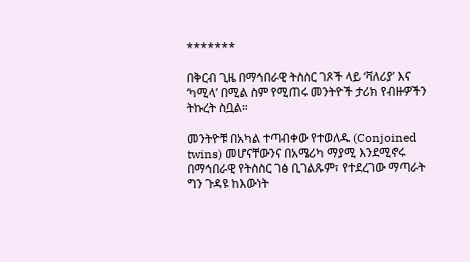*******

በቅርብ ጊዜ በማኅበራዊ ትስስር ገጾች ላይ ‘ቫለሪያ’ እና ‘ካሚላ’ በሚል ስም የሚጠሩ መንትዮች ታሪክ የብዙዎችን ትኩረት ስቧል።

መንትዮቹ በአካል ተጣብቀው የተወለዱ (Conjoined twins) መሆናቸውንና በአሜሪካ ማያሚ እንደሚኖሩ በማኅበራዊ የትስስር ገፅ ቢገልጹም፣ የተደረገው ማጣራት ግን ጉዳዩ ከእውነት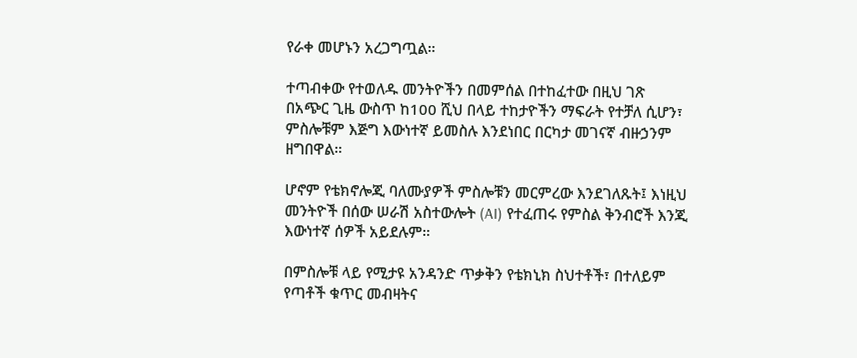የራቀ መሆኑን አረጋግጧል።

ተጣብቀው የተወለዱ መንትዮችን በመምሰል በተከፈተው በዚህ ገጽ በአጭር ጊዜ ውስጥ ከ100 ሺህ በላይ ተከታዮችን ማፍራት የተቻለ ሲሆን፣ ምስሎቹም እጅግ እውነተኛ ይመስሉ እንደነበር በርካታ መገናኛ ብዙኃንም ዘግበዋል።

ሆኖም የቴክኖሎጂ ባለሙያዎች ምስሎቹን መርምረው እንደገለጹት፤ እነዚህ መንትዮች በሰው ሠራሽ አስተውሎት (AI) የተፈጠሩ የምስል ቅንብሮች እንጂ እውነተኛ ሰዎች አይደሉም።

በምስሎቹ ላይ የሚታዩ አንዳንድ ጥቃቅን የቴክኒክ ስህተቶች፣ በተለይም የጣቶች ቁጥር መብዛትና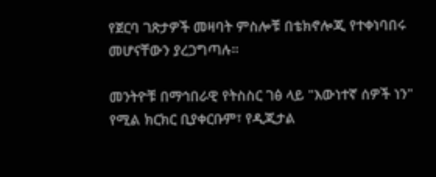የጀርባ ገጽታዎች መዛባት ምስሎቹ በቴክኖሎጂ የተቀነባበሩ መሆናቸውን ያረጋግጣሉ።

መንትዮቹ በማኅበራዊ የትስስር ገፅ ላይ "እውነተኛ ሰዎች ነን" የሚል ክርክር ቢያቀርቡም፣ የዲጂታል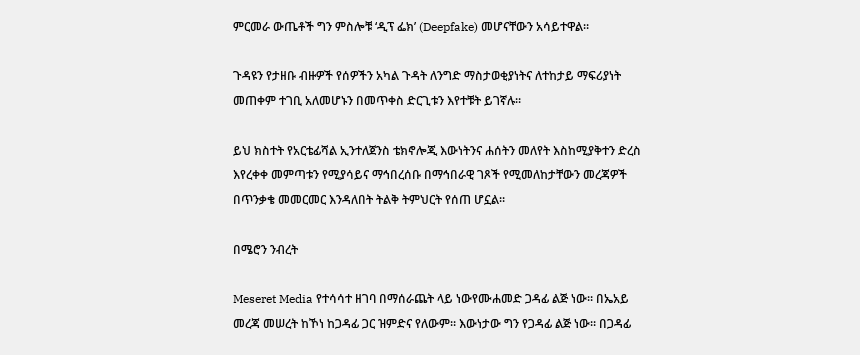ምርመራ ውጤቶች ግን ምስሎቹ ‘ዲፕ ፌክ’ (Deepfake) መሆናቸውን አሳይተዋል።

ጉዳዩን የታዘቡ ብዙዎች የሰዎችን አካል ጉዳት ለንግድ ማስታወቂያነትና ለተከታይ ማፍሪያነት መጠቀም ተገቢ አለመሆኑን በመጥቀስ ድርጊቱን እየተቹት ይገኛሉ።

ይህ ክስተት የአርቴፊሻል ኢንተለጀንስ ቴክኖሎጂ እውነትንና ሐሰትን መለየት እስከሚያቅተን ድረስ እየረቀቀ መምጣቱን የሚያሳይና ማኅበረሰቡ በማኅበራዊ ገጾች የሚመለከታቸውን መረጃዎች በጥንቃቄ መመርመር እንዳለበት ትልቅ ትምህርት የሰጠ ሆኗል።

በሜሮን ንብረት

Meseret Media የተሳሳተ ዘገባ በማሰራጨት ላይ ነውየሙሐመድ ጋዳፊ ልጅ ነው። በኤአይ መረጃ መሠረት ከኾነ ከጋዳፊ ጋር ዝምድና የለውም። እውነታው ግን የጋዳፊ ልጅ ነው። በጋዳፊ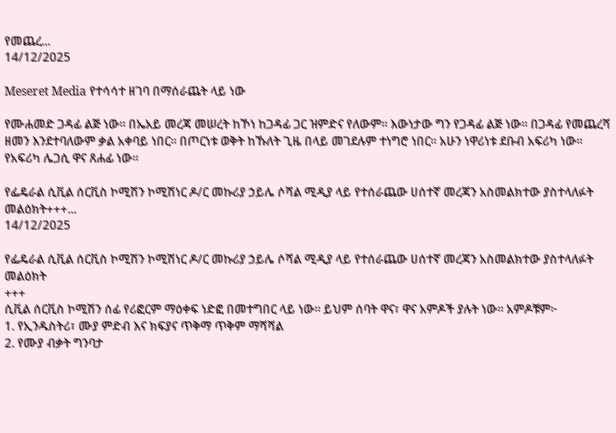የመጨረ...
14/12/2025

Meseret Media የተሳሳተ ዘገባ በማሰራጨት ላይ ነው

የሙሐመድ ጋዳፊ ልጅ ነው። በኤአይ መረጃ መሠረት ከኾነ ከጋዳፊ ጋር ዝምድና የለውም። እውነታው ግን የጋዳፊ ልጅ ነው። በጋዳፊ የመጨረሻ ዘመን እንደተባለውም ቃል አቀባይ ነበር። በጦርነቱ ወቅት ከኹለት ጊዜ በላይ መገደሉም ተነግሮ ነበር። አሁን ነዋሪነቱ ደቡብ አፍሪካ ነው። የአፍሪካ ሌጋሲ ዋና ጸሐፊ ነው።

የፌዴራል ሲቪል ሰርቪስ ኮሚሽን ኮሚሽነር ዶ/ር መኩሪያ ኃይሌ ሶሻል ሚዲያ ላይ የተሰራጨው ሀሰተኛ መረጃን አስመልክተው ያስተላለፉት መልዕክት+++...
14/12/2025

የፌዴራል ሲቪል ሰርቪስ ኮሚሽን ኮሚሽነር ዶ/ር መኩሪያ ኃይሌ ሶሻል ሚዲያ ላይ የተሰራጨው ሀሰተኛ መረጃን አስመልክተው ያስተላለፉት መልዕክት
+++
ሲቪል ሰርቪስ ኮሚሽን ሰፊ የሪፎርም ማዕቀፍ ነድፎ በመተግበር ላይ ነው። ይህም ሰባት ዋና፣ ዋና አምዶች ያሉት ነው። አምዶቹም፦
1. የኢንዱስትሪ፣ ሙያ ምድብ እና ክፍያና ጥቅማ ጥቅም ማሻሻል
2. የሙያ ብቃት ግንባታ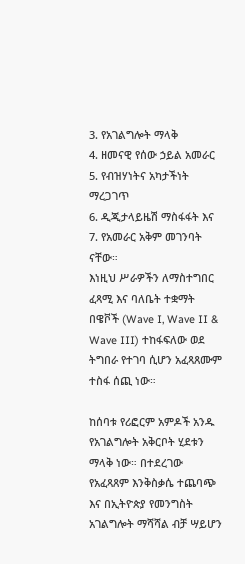3. የአገልግሎት ማላቅ
4. ዘመናዊ የሰው ኃይል አመራር
5. የብዝሃነትና አካታችነት ማረጋገጥ
6. ዲጂታላይዜሽ ማስፋፋት እና
7. የአመራር አቅም መገንባት ናቸው።
እነዚህ ሥራዎችን ለማስተግበር ፈጻሚ እና ባለቤት ተቋማት በዌቮች (Wave I, Wave II & Wave III) ተከፋፍለው ወደ ትግበራ የተገባ ሲሆን አፈጻጸሙም ተስፋ ሰጪ ነው።

ከሰባቱ የሪፎርም አምዶች አንዱ የአገልግሎት አቅርቦት ሂደቱን ማላቅ ነው። በተደረገው የአፈጻጸም እንቅስቃሴ ተጨባጭ እና በኢትዮጵያ የመንግስት አገልግሎት ማሻሻል ብቻ ሣይሆን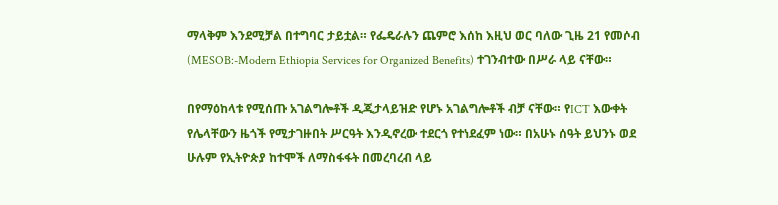ማላቅም እንደሚቻል በተግባር ታይቷል። የፌዴራሉን ጨምሮ እሰከ እዚህ ወር ባለው ጊዜ 21 የመሶብ (MESOB:-Modern Ethiopia Services for Organized Benefits) ተገንብተው በሥራ ላይ ናቸው።

በየማዕከላቱ የሚሰጡ አገልግሎቶች ዲጂታላይዝድ የሆኑ አገልግሎቶች ብቻ ናቸው። የICT እውቀት የሌላቸውን ዜጎች የሚታገዙበት ሥርዓት እንዲኖረው ተደርጎ የተነደፈም ነው። በአሁኑ ሰዓት ይህንኑ ወደ ሁሉም የኢትዮጵያ ከተሞች ለማስፋፋት በመረባረብ ላይ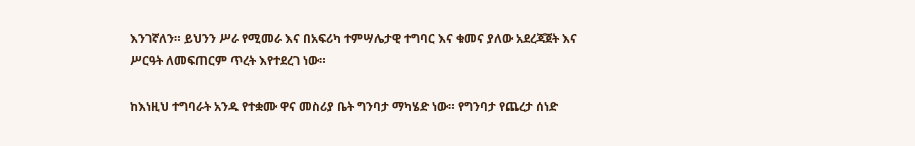እንገኛለን። ይህንን ሥራ የሚመራ እና በአፍሪካ ተምሣሌታዊ ተግባር እና ቁመና ያለው አደረጃጀት እና ሥርዓት ለመፍጠርም ጥረት እየተደረገ ነው።

ከእነዚህ ተግባራት አንዱ የተቋሙ ዋና መስሪያ ቤት ግንባታ ማካሄድ ነው። የግንባታ የጨረታ ሰነድ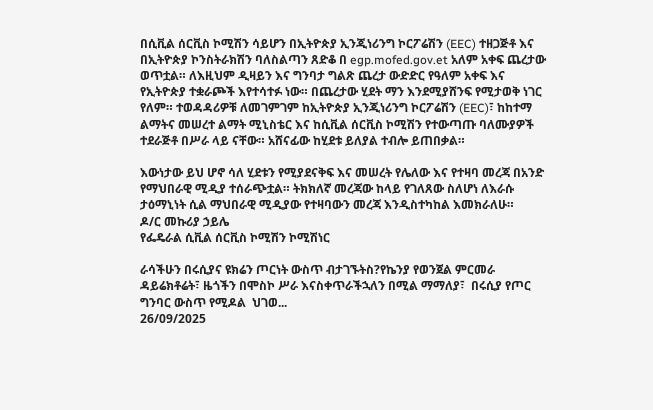በሲቪል ሰርቪስ ኮሚሽን ሳይሆን በኢትዮጵያ ኢንጂነሪንግ ኮርፖሬሽን (EEC) ተዘጋጅቶ እና በኢትዮጵያ ኮንስትራክሽን ባለስልጣን ጸድቆ በ egp.mofed.gov.et አለም አቀፍ ጨረታው ወጥቷል። ለእዚህም ዲዛይን እና ግንባታ ግልጽ ጨረታ ውድድር የዓለም አቀፍ እና የኢትዮጵያ ተቋራጮች እየተሳተፉ ነው። በጨረታው ሂደት ማን እንደሚያሸንፍ የሚታወቅ ነገር የለም። ተወዳዳሪዎቹ ለመገምገም ከኢትዮጵያ ኢንጂነሪንግ ኮርፖሬሽን (EEC)፣ ከከተማ ልማትና መሠረተ ልማት ሚኒስቴር እና ከሲቪል ሰርቪስ ኮሚሽን የተውጣጡ ባለሙያዎች ተደራጅቶ በሥራ ላይ ናቸው። አሸናፊው ከሂደቱ ይለያል ተብሎ ይጠበቃል።

እውነታው ይህ ሆኖ ሳለ ሂደቱን የሚያደናቅፍ እና መሠረት የሌለው እና የተዛባ መረጃ በአንድ የማህበራዊ ሚዲያ ተሰራጭቷል። ትክክለኛ መረጃው ከላይ የገለጸው ስለሆነ ለእራሱ ታዕማኒነት ሲል ማህበራዊ ሚዲያው የተዛባውን መረጃ እንዲስተካከል እመክራለሁ።
ዶ/ር መኩሪያ ኃይሌ
የፌዴራል ሲቪል ሰርቪስ ኮሚሽን ኮሚሽነር

ራሳችሁን በሩሲያና ዩክሬን ጦርነት ውስጥ ብታገኙትስ?የኬንያ የወንጀል ምርመራ ዳይሬክቶሬት፣ ዜጎችን በሞስኮ ሥራ እናስቀጥራችኋለን በሚል ማማለያ፣  በሩሲያ የጦር ግንባር ውስጥ የሚዶል  ህገወ...
26/09/2025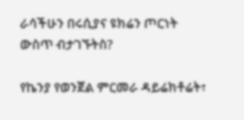ራሳችሁን በሩሲያና ዩክሬን ጦርነት ውስጥ ብታገኙትስ?

የኬንያ የወንጀል ምርመራ ዳይሬክቶሬት፣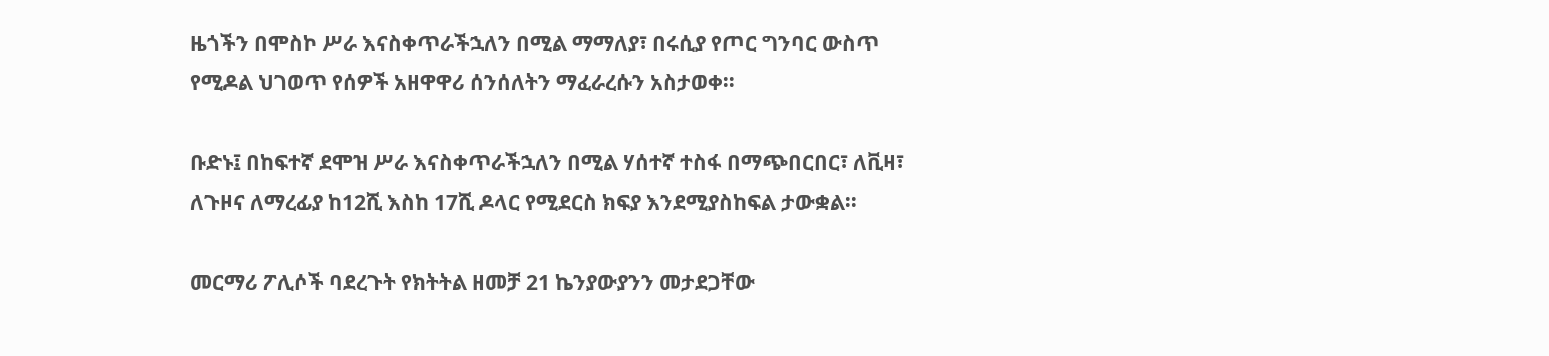ዜጎችን በሞስኮ ሥራ እናስቀጥራችኋለን በሚል ማማለያ፣ በሩሲያ የጦር ግንባር ውስጥ የሚዶል ህገወጥ የሰዎች አዘዋዋሪ ሰንሰለትን ማፈራረሱን አስታወቀ፡፡

ቡድኑ፤ በከፍተኛ ደሞዝ ሥራ እናስቀጥራችኋለን በሚል ሃሰተኛ ተስፋ በማጭበርበር፣ ለቪዛ፣ ለጉዞና ለማረፊያ ከ12ሺ እስከ 17ሺ ዶላር የሚደርስ ክፍያ እንደሚያስከፍል ታውቋል፡፡

መርማሪ ፖሊሶች ባደረጉት የክትትል ዘመቻ 21 ኬንያውያንን መታደጋቸው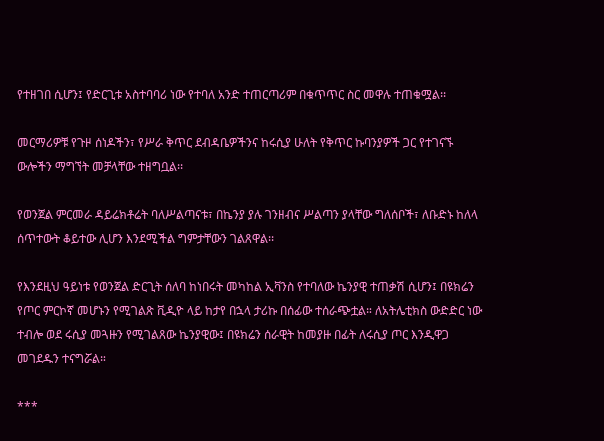የተዘገበ ሲሆን፤ የድርጊቱ አስተባባሪ ነው የተባለ አንድ ተጠርጣሪም በቁጥጥር ስር መዋሉ ተጠቁሟል፡፡

መርማሪዎቹ የጉዞ ሰነዶችን፣ የሥራ ቅጥር ደብዳቤዎችንና ከሩሲያ ሁለት የቅጥር ኩባንያዎች ጋር የተገናኙ ውሎችን ማግኘት መቻላቸው ተዘግቧል፡፡

የወንጀል ምርመራ ዳይሬክቶሬት ባለሥልጣናቱ፣ በኬንያ ያሉ ገንዘብና ሥልጣን ያላቸው ግለሰቦች፣ ለቡድኑ ከለላ ሰጥተውት ቆይተው ሊሆን እንደሚችል ግምታቸውን ገልጸዋል፡፡

የእንደዚህ ዓይነቱ የወንጀል ድርጊት ሰለባ ከነበሩት መካከል ኢቫንስ የተባለው ኬንያዊ ተጠቃሽ ሲሆን፤ በዩክሬን የጦር ምርኮኛ መሆኑን የሚገልጽ ቪዲዮ ላይ ከታየ በኋላ ታሪኩ በሰፊው ተሰራጭቷል። ለአትሌቲክስ ውድድር ነው ተብሎ ወደ ሩሲያ መጓዙን የሚገልጸው ኬንያዊው፤ በዩክሬን ሰራዊት ከመያዙ በፊት ለሩሲያ ጦር እንዲዋጋ መገደዱን ተናግሯል።

***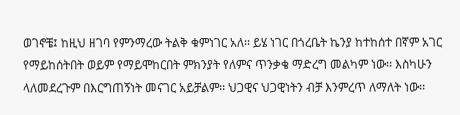ወገኖቼ፤ ከዚህ ዘገባ የምንማረው ትልቅ ቁምነገር አለ፡፡ ይሄ ነገር በጎረቤት ኬንያ ከተከሰተ በኛም አገር የማይከሰትበት ወይም የማይሞከርበት ምክንያት የለምና ጥንቃቄ ማድረግ መልካም ነው፡፡ እስካሁን ላለመደረጉም በእርግጠኝነት መናገር አይቻልም፡፡ ህጋዊና ህጋዊነትን ብቻ እንምረጥ ለማለት ነው፡፡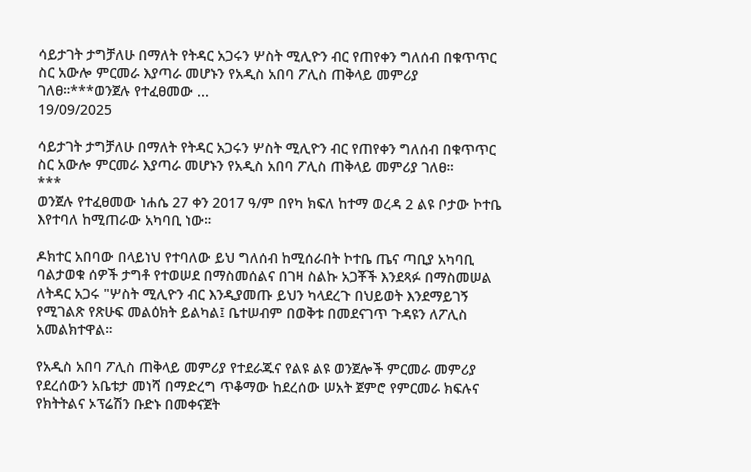ሳይታገት ታግቻለሁ በማለት የትዳር አጋሩን ሦስት ሚሊዮን ብር የጠየቀን ግለሰብ በቁጥጥር ስር አውሎ ምርመራ እያጣራ መሆኑን የአዲስ አበባ ፖሊስ ጠቅላይ መምሪያ ገለፀ።***ወንጀሉ የተፈፀመው ...
19/09/2025

ሳይታገት ታግቻለሁ በማለት የትዳር አጋሩን ሦስት ሚሊዮን ብር የጠየቀን ግለሰብ በቁጥጥር ስር አውሎ ምርመራ እያጣራ መሆኑን የአዲስ አበባ ፖሊስ ጠቅላይ መምሪያ ገለፀ።
***
ወንጀሉ የተፈፀመው ነሐሴ 27 ቀን 2017 ዓ/ም በየካ ክፍለ ከተማ ወረዳ 2 ልዩ ቦታው ኮተቤ እየተባለ ከሚጠራው አካባቢ ነው።

ዶክተር አበባው በላይነህ የተባለው ይህ ግለሰብ ከሚሰራበት ኮተቤ ጤና ጣቢያ አካባቢ ባልታወቁ ሰዎች ታግቶ የተወሠደ በማስመሰልና በገዛ ስልኩ አጋቾች እንደጻፉ በማስመሠል ለትዳር አጋሩ "ሦስት ሚሊዮን ብር እንዲያመጡ ይህን ካላደረጉ በህይወት እንደማይገኝ የሚገልጽ የጽሁፍ መልዕክት ይልካል፤ ቤተሠብም በወቅቱ በመደናገጥ ጉዳዩን ለፖሊስ አመልክተዋል።

የአዲስ አበባ ፖሊስ ጠቅላይ መምሪያ የተደራጁና የልዩ ልዩ ወንጀሎች ምርመራ መምሪያ የደረሰውን አቤቱታ መነሻ በማድረግ ጥቆማው ከደረሰው ሠአት ጀምሮ የምርመራ ክፍሉና የክትትልና ኦፕሬሽን ቡድኑ በመቀናጀት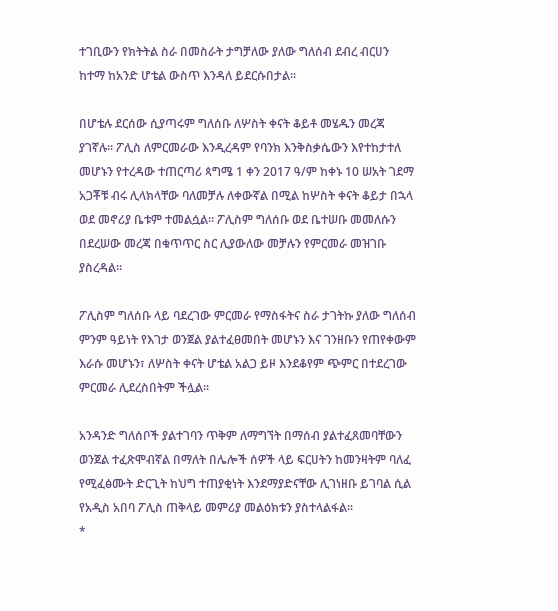ተገቢውን የክትትል ስራ በመስራት ታግቻለው ያለው ግለሰብ ደብረ ብርሀን ከተማ ከአንድ ሆቴል ውስጥ እንዳለ ይደርሱበታል።

በሆቴሉ ደርሰው ሲያጣሩም ግለሰቡ ለሦስት ቀናት ቆይቶ መሄዱን መረጃ ያገኛሉ። ፖሊስ ለምርመራው እንዲረዳም የባንክ እንቅስቃሴውን እየተከታተለ መሆኑን የተረዳው ተጠርጣሪ ጳግሜ 1 ቀን 2017 ዓ/ም ከቀኑ 10 ሠአት ገደማ አጋቾቹ ብሩ ሊላክላቸው ባለመቻሉ ለቀውኛል በሚል ከሦስት ቀናት ቆይታ በኋላ ወደ መኖሪያ ቤቱም ተመልሷል። ፖሊስም ግለሰቡ ወደ ቤተሠቡ መመለሱን በደረሠው መረጃ በቁጥጥር ስር ሊያውለው መቻሉን የምርመራ መዝገቡ ያስረዳል።

ፖሊስም ግለሰቡ ላይ ባደረገው ምርመራ የማስፋትና ስራ ታገትኩ ያለው ግለሰብ ምንም ዓይነት የእገታ ወንጀል ያልተፈፀመበት መሆኑን እና ገንዘቡን የጠየቀውም እራሱ መሆኑን፣ ለሦስት ቀናት ሆቴል አልጋ ይዞ እንደቆየም ጭምር በተደረገው ምርመራ ሊደረስበትም ችሏል።

አንዳንድ ግለሰቦች ያልተገባን ጥቅም ለማግኘት በማሰብ ያልተፈጸመባቸውን ወንጀል ተፈጽሞብኛል በማለት በሌሎች ሰዎች ላይ ፍርሀትን ከመንዛትም ባለፈ የሚፈፅሙት ድርጊት ከህግ ተጠያቂነት እንደማያድናቸው ሊገነዘቡ ይገባል ሲል የአዲስ አበባ ፖሊስ ጠቅላይ መምሪያ መልዕክቱን ያስተላልፋል፡፡
*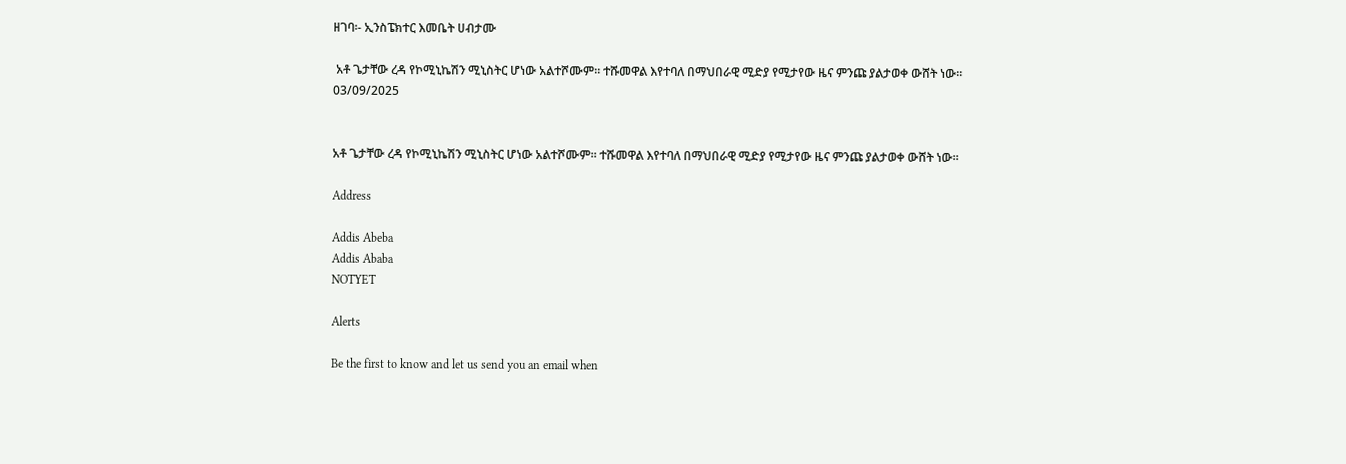ዘገባ፡- ኢንስፔክተር እመቤት ሀብታሙ

 አቶ ጌታቸው ረዳ የኮሚኒኬሽን ሚኒስትር ሆነው አልተሾሙም። ተሹመዋል እየተባለ በማህበራዊ ሚድያ የሚታየው ዜና ምንጩ ያልታወቀ ውሸት ነው።
03/09/2025


አቶ ጌታቸው ረዳ የኮሚኒኬሽን ሚኒስትር ሆነው አልተሾሙም። ተሹመዋል እየተባለ በማህበራዊ ሚድያ የሚታየው ዜና ምንጩ ያልታወቀ ውሸት ነው።

Address

Addis Abeba
Addis Ababa
NOTYET

Alerts

Be the first to know and let us send you an email when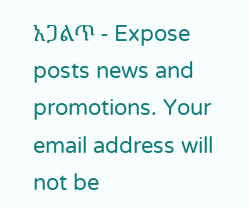አጋልጥ - Expose posts news and promotions. Your email address will not be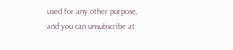used for any other purpose, and you can unsubscribe at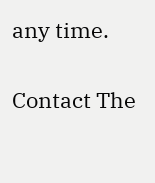any time.

Contact The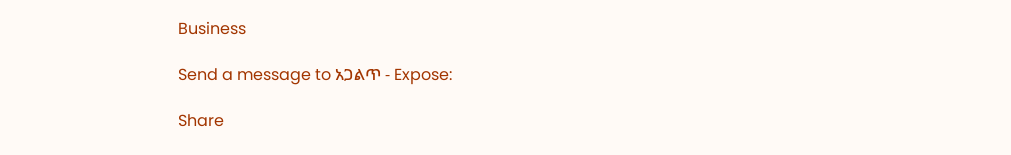Business

Send a message to አጋልጥ - Expose:

Share